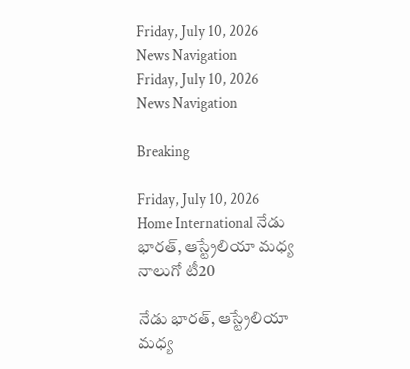Friday, July 10, 2026
News Navigation
Friday, July 10, 2026
News Navigation

Breaking

Friday, July 10, 2026
Home International నేడు భారత్, ఆస్ట్రేలియా మధ్య నాలుగో టీ20

నేడు భారత్, ఆస్ట్రేలియా మధ్య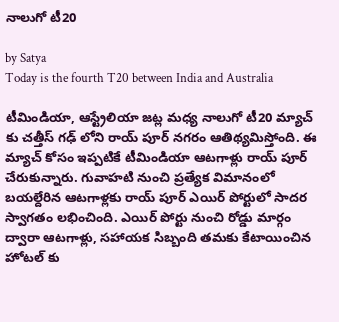నాలుగో టీ20

by Satya
Today is the fourth T20 between India and Australia

టీమిండియా, ఆస్ట్రేలియా జట్ల మధ్య నాలుగో టీ20 మ్యాచ్ కు చత్తీస్ గఢ్ లోని రాయ్ పూర్ నగరం ఆతిథ్యమిస్తోంది. ఈ మ్యాచ్ కోసం ఇప్పటికే టీమిండియా ఆటగాళ్లు రాయ్ పూర్ చేరుకున్నారు. గువాహటి నుంచి ప్రత్యేక విమానంలో బయల్దేరిన ఆటగాళ్లకు రాయ్ పూర్ ఎయిర్ పోర్టులో సాదర స్వాగతం లభించింది. ఎయిర్ పోర్టు నుంచి రోడ్డు మార్గం ద్వారా ఆటగాళ్లు, సహాయక సిబ్బంది తమకు కేటాయించిన హోటల్ కు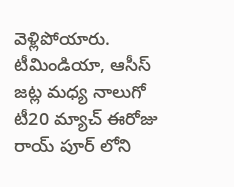వెళ్లిపోయారు. టీమిండియా, ఆసీస్ జట్ల మధ్య నాలుగో టీ20 మ్యాచ్ ఈరోజు రాయ్ పూర్ లోని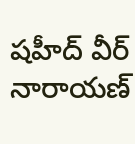షహీద్ వీర్ నారాయణ్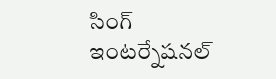సింగ్ ఇంటర్నేషనల్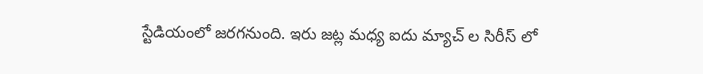స్టేడియంలో జరగనుంది. ఇరు జట్ల మధ్య ఐదు మ్యాచ్ ల సిరీస్ లో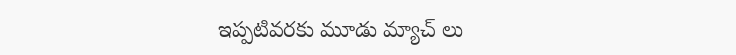ఇప్పటివరకు మూడు మ్యాచ్ లు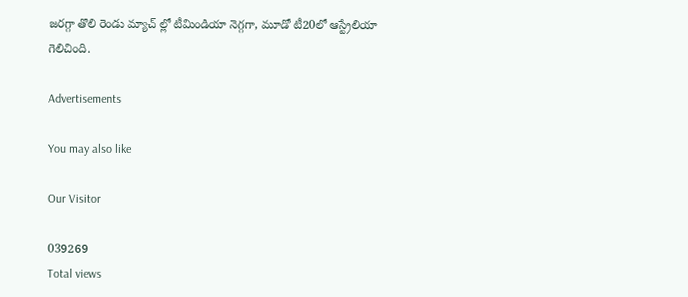జరగ్గా తొలి రెండు మ్యాచ్ ల్లో టీమిండియా నెగ్గగా, మూడో టీ20లో ఆస్ట్రేలియా గెలిచింది.

Advertisements

You may also like

Our Visitor

039269
Total views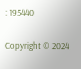: 195440

Copyright © 2024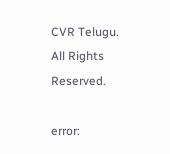CVR Telugu. All Rights Reserved.

error: